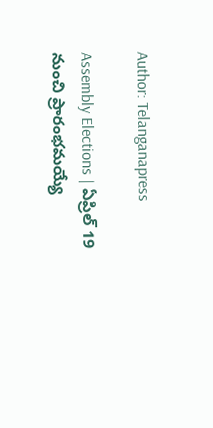Author: Telanganapress

Assembly Elections | ఏప్రిల్ 19 నుంచి ప్రారంభమయ్యే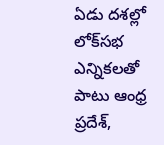ఏడు దశల్లో లోక్‌సభ ఎన్నికలతో పాటు ఆంధ్ర ప్రదేశ్‌,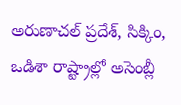అరుణాచల్ ప్రదేశ్‌, సిక్కిం, ఒడిశా రాష్ట్రాల్లో అసెంబ్లీ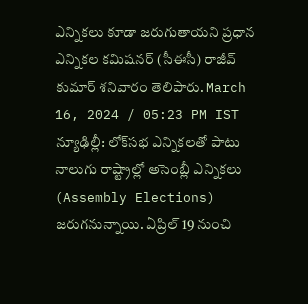ఎన్నికలు కూడా జరుగుతాయని ప్రధాన ఎన్నికల కమిషనర్ (సీఈసీ) రాజీవ్ కుమార్ శనివారం తెలిపారు. March 16, 2024 / 05:23 PM IST న్యూఢిల్లీ: లోక్‌సభ ఎన్నికలతో పాటు నాలుగు రాష్ట్రాల్లో అసెంబ్లీ ఎన్నికలు (Assembly Elections) జరుగనున్నాయి. ఏప్రిల్ 19 నుంచి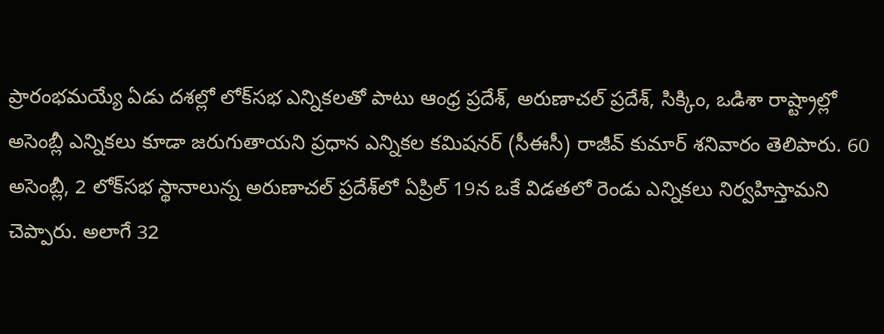ప్రారంభమయ్యే ఏడు దశల్లో లోక్‌సభ ఎన్నికలతో పాటు ఆంధ్ర ప్రదేశ్‌, అరుణాచల్ ప్రదేశ్‌, సిక్కిం, ఒడిశా రాష్ట్రాల్లో అసెంబ్లీ ఎన్నికలు కూడా జరుగుతాయని ప్రధాన ఎన్నికల కమిషనర్ (సీఈసీ) రాజీవ్ కుమార్ శనివారం తెలిపారు. 60 అసెంబ్లీ, 2 లోక్‌సభ స్థానాలున్న అరుణాచల్ ప్రదేశ్‌లో ఏప్రిల్ 19న ఒకే విడతలో రెండు ఎన్నికలు నిర్వహిస్తామని చెప్పారు. అలాగే 32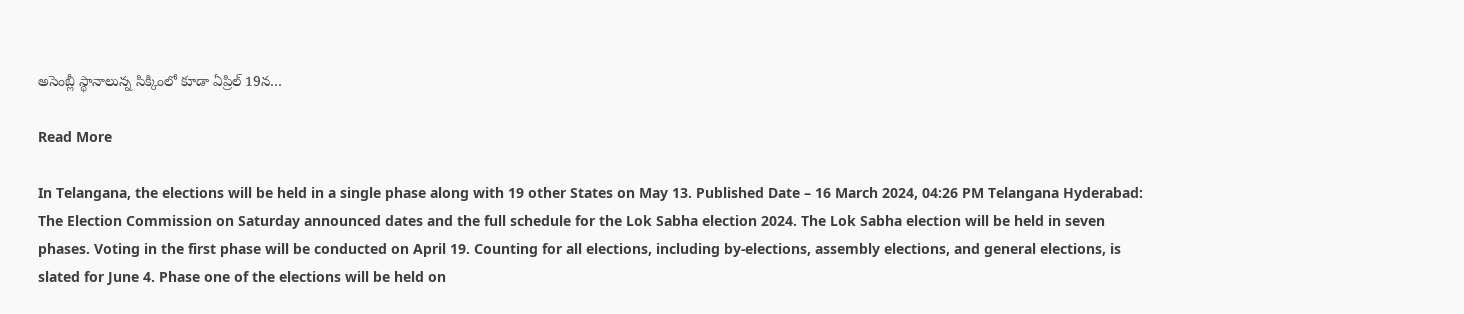అసెంబ్లీ స్థానాలున్న సిక్కింలో కూడా ఏప్రిల్ 19న…

Read More

In Telangana, the elections will be held in a single phase along with 19 other States on May 13. Published Date – 16 March 2024, 04:26 PM Telangana Hyderabad: The Election Commission on Saturday announced dates and the full schedule for the Lok Sabha election 2024. The Lok Sabha election will be held in seven phases. Voting in the first phase will be conducted on April 19. Counting for all elections, including by-elections, assembly elections, and general elections, is slated for June 4. Phase one of the elections will be held on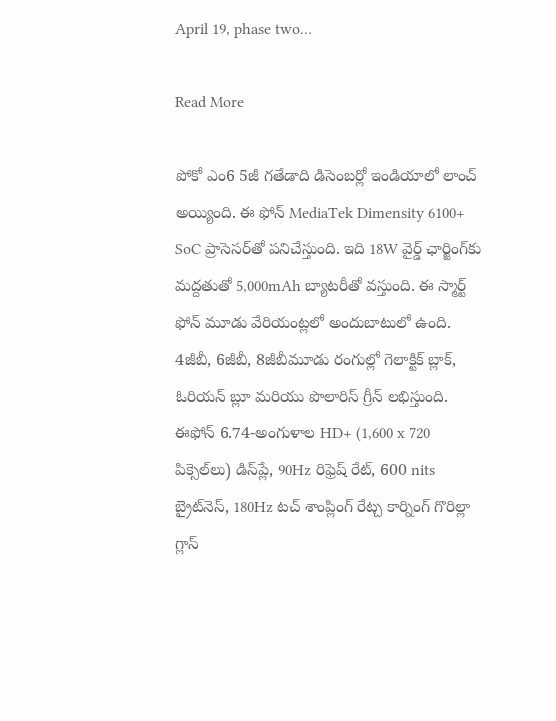April 19, phase two…

Read More

పోకో ఎం6 5జీ గతేడాది డిసెంబర్లో ఇండియాలో లాంచ్ అయ్యింది. ఈ ఫోన్ MediaTek Dimensity 6100+ SoC ప్రాసెసర్‌తో పనిచేస్తుంది. ఇది 18W వైర్డ్ ఛార్జింగ్‌కు మద్దతుతో 5,000mAh బ్యాటరీతో వస్తుంది. ఈ స్మార్ట్ ఫోన్ మూడు వేరియంట్లలో అందుబాటులో ఉంది. 4జీబీ, 6జీబీ, 8జీబీమూడు రంగుల్లో గెలాక్టిక్ బ్లాక్, ఓరియన్ బ్లూ మరియు పొలారిస్ గ్రీన్ లభిస్తుంది. ఈఫోన్ 6.74-అంగుళాల HD+ (1,600 x 720 పిక్సెల్‌లు) డిస్‌ప్లే, 90Hz రిఫ్రెష్ రేట్, 600 nits బ్రైట్‌నెస్, 180Hz టచ్ శాంప్లింగ్ రేట్చ కార్నింగ్ గొరిల్లా గ్లాస్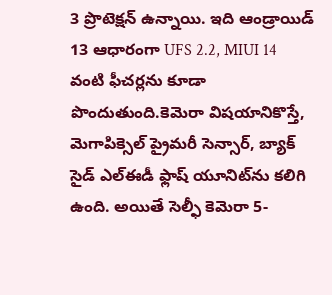3 ప్రొటెక్షన్ ఉన్నాయి. ఇది ఆండ్రాయిడ్ 13 ఆధారంగా UFS 2.2, MIUI 14 వంటి ఫీచర్లను కూడా పొందుతుంది.కెమెరా విషయానికొస్తే, మెగాపిక్సెల్ ప్రైమరీ సెన్సార్, బ్యాక్ సైడ్ ఎల్ఈడీ ఫ్లాష్ యూనిట్‌ను కలిగి ఉంది. అయితే సెల్ఫీ కెమెరా 5-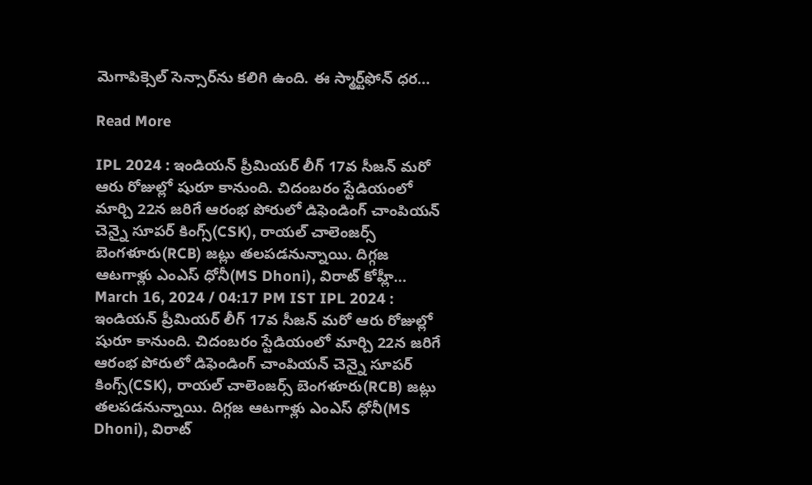మెగాపిక్సెల్ సెన్సార్‌ను కలిగి ఉంది. ఈ స్మార్ట్‌ఫోన్ ధర…

Read More

IPL 2024 : ఇండియ‌న్ ప్రీమియ‌ర్ లీగ్ 17వ సీజ‌న్ మ‌రో ఆరు రోజుల్లో షురూ కానుంది. చిదంబ‌రం స్టేడియంలో మార్చి 22న జ‌రిగే ఆరంభ పోరులో డిఫెండింగ్ చాంపియ‌న్ చెన్నై సూప‌ర్ కింగ్స్(CSK), రాయ‌ల్ చాలెంజ‌ర్స్ బెంగ‌ళూరు(RCB) జ‌ట్లు త‌ల‌ప‌డ‌నున్నాయి. దిగ్గ‌జ ఆట‌గాళ్లు ఎంఎస్ ధోనీ(MS Dhoni), విరాట్ కోహ్లీ… March 16, 2024 / 04:17 PM IST IPL 2024 : ఇండియ‌న్ ప్రీమియ‌ర్ లీగ్ 17వ సీజ‌న్ మ‌రో ఆరు రోజుల్లో షురూ కానుంది. చిదంబ‌రం స్టేడియంలో మార్చి 22న జ‌రిగే ఆరంభ పోరులో డిఫెండింగ్ చాంపియ‌న్ చెన్నై సూప‌ర్ కింగ్స్(CSK), రాయ‌ల్ చాలెంజ‌ర్స్ బెంగ‌ళూరు(RCB) జ‌ట్లు త‌ల‌ప‌డ‌నున్నాయి. దిగ్గ‌జ ఆట‌గాళ్లు ఎంఎస్ ధోనీ(MS Dhoni), విరాట్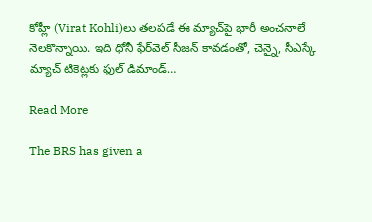కోహ్లీ (Virat Kohli)లు త‌ల‌ప‌డే ఈ మ్యాచ్‌పై భారీ అంచ‌నాలే నెల‌కొన్నాయి. ఇది ధోనీ ఫేర్‌వెల్ సీజ‌న్ కావ‌డంతో, చెన్నై, సీఎస్కే మ్యాచ్‌ టికెట్లకు ఫుల్ డిమాండ్…

Read More

The BRS has given a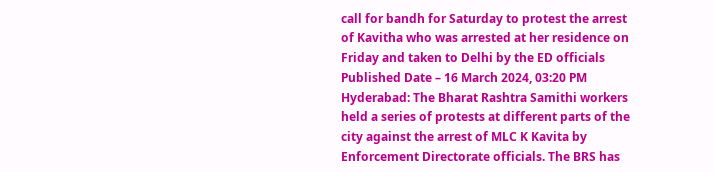call for bandh for Saturday to protest the arrest of Kavitha who was arrested at her residence on Friday and taken to Delhi by the ED officials Published Date – 16 March 2024, 03:20 PM Hyderabad: The Bharat Rashtra Samithi workers held a series of protests at different parts of the city against the arrest of MLC K Kavita by Enforcement Directorate officials. The BRS has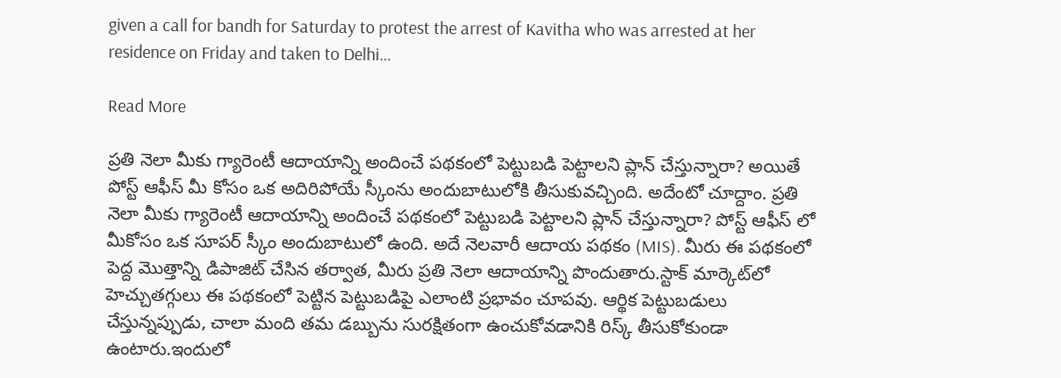given a call for bandh for Saturday to protest the arrest of Kavitha who was arrested at her residence on Friday and taken to Delhi…

Read More

ప్రతి నెలా మీకు గ్యారెంటీ ఆదాయాన్ని అందించే పథకంలో పెట్టుబడి పెట్టాలని ప్లాన్ చేస్తున్నారా? అయితే పోస్ట్ ఆఫీస్ మీ కోసం ఒక అదిరిపోయే స్కీంను అందుబాటులోకి తీసుకువచ్చింది. అదేంటో చూద్దాం. ప్రతి నెలా మీకు గ్యారెంటీ ఆదాయాన్ని అందించే పథకంలో పెట్టుబడి పెట్టాలని ప్లాన్ చేస్తున్నారా? పోస్ట్ ఆఫీస్ లో మీకోసం ఒక సూపర్ స్కీం అందుబాటులో ఉంది. అదే నెలవారీ ఆదాయ పథకం (MIS). మీరు ఈ పథకంలో పెద్ద మొత్తాన్ని డిపాజిట్ చేసిన తర్వాత, మీరు ప్రతి నెలా ఆదాయాన్ని పొందుతారు.స్టాక్ మార్కెట్‌లో హెచ్చుతగ్గులు ఈ పథకంలో పెట్టిన పెట్టుబడిపై ఎలాంటి ప్రభావం చూపవు. ఆర్థిక పెట్టుబడులు చేస్తున్నప్పుడు, చాలా మంది తమ డబ్బును సురక్షితంగా ఉంచుకోవడానికి రిస్క్ తీసుకోకుండా ఉంటారు.ఇందులో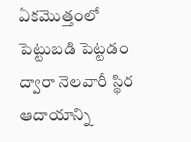ఏకమొత్తంలో పెట్టుబడి పెట్టడం ద్వారా నెలవారీ స్థిర ఆదాయాన్ని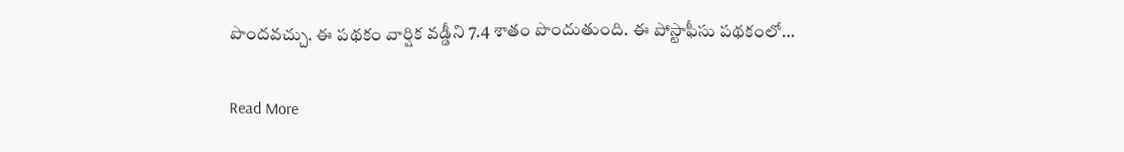పొందవచ్చు. ఈ పథకం వార్షిక వడ్డీని 7.4 శాతం పొందుతుంది. ఈ పోస్టాఫీసు పథకంలో…

Read More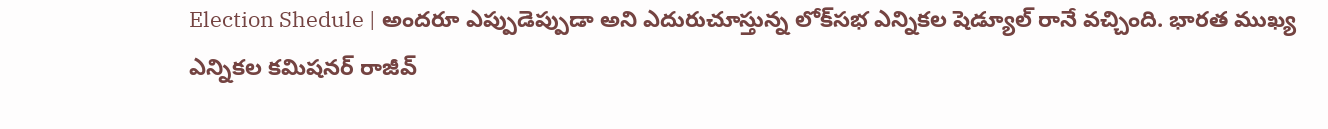Election Shedule | అందరూ ఎప్పుడెప్పుడా అని ఎదురుచూస్తున్న లోక్‌సభ ఎన్నికల షెడ్యూల్‌ రానే వచ్చింది. భారత ముఖ్య ఎన్నికల కమిషనర్‌ రాజీవ్‌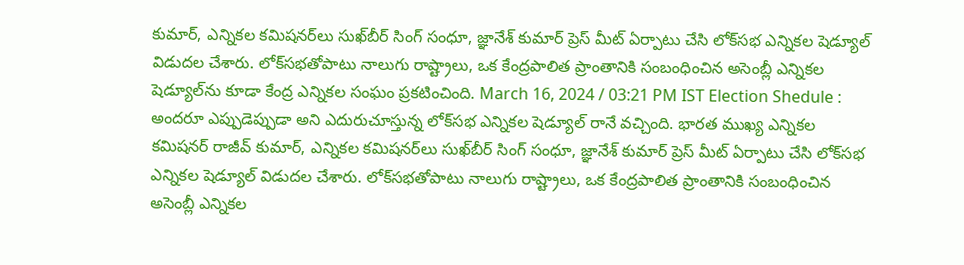కుమార్‌, ఎన్నికల కమిషనర్‌లు సుఖ్‌బీర్‌ సింగ్‌ సంధూ, జ్ఞానేశ్‌ కుమార్‌ ప్రెస్‌ మీట్‌ ఏర్పాటు చేసి లోక్‌సభ ఎన్నికల షెడ్యూల్‌ విడుదల చేశారు. లోక్‌సభతోపాటు నాలుగు రాష్ట్రాలు, ఒక కేంద్రపాలిత ప్రాంతానికి సంబంధించిన అసెంబ్లీ ఎన్నికల షెడ్యూల్‌ను కూడా కేంద్ర ఎన్నికల సంఘం ప్రకటించింది. March 16, 2024 / 03:21 PM IST Election Shedule : అందరూ ఎప్పుడెప్పుడా అని ఎదురుచూస్తున్న లోక్‌సభ ఎన్నికల షెడ్యూల్‌ రానే వచ్చింది. భారత ముఖ్య ఎన్నికల కమిషనర్‌ రాజీవ్‌ కుమార్‌, ఎన్నికల కమిషనర్‌లు సుఖ్‌బీర్‌ సింగ్‌ సంధూ, జ్ఞానేశ్‌ కుమార్‌ ప్రెస్‌ మీట్‌ ఏర్పాటు చేసి లోక్‌సభ ఎన్నికల షెడ్యూల్‌ విడుదల చేశారు. లోక్‌సభతోపాటు నాలుగు రాష్ట్రాలు, ఒక కేంద్రపాలిత ప్రాంతానికి సంబంధించిన అసెంబ్లీ ఎన్నికల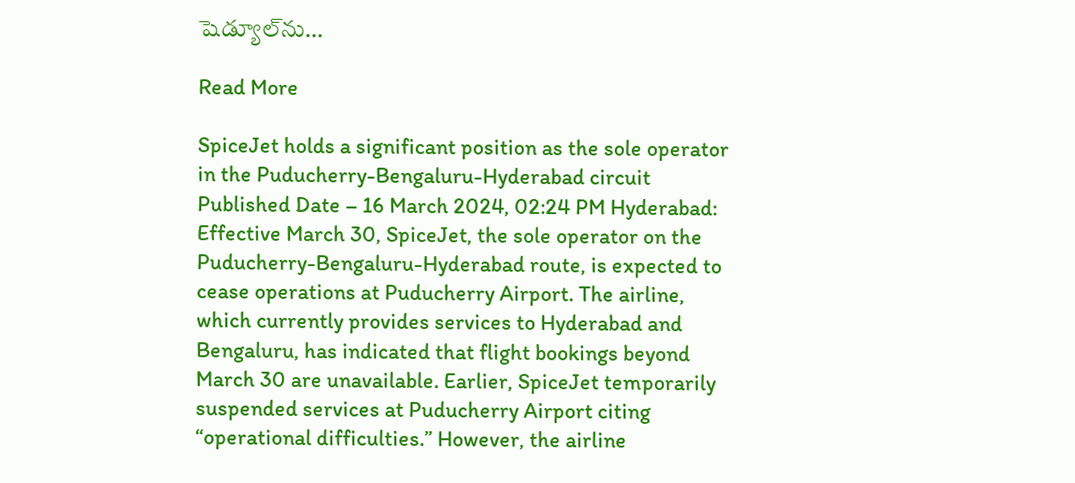షెడ్యూల్‌ను…

Read More

SpiceJet holds a significant position as the sole operator in the Puducherry-Bengaluru-Hyderabad circuit Published Date – 16 March 2024, 02:24 PM Hyderabad: Effective March 30, SpiceJet, the sole operator on the Puducherry-Bengaluru-Hyderabad route, is expected to cease operations at Puducherry Airport. The airline, which currently provides services to Hyderabad and Bengaluru, has indicated that flight bookings beyond March 30 are unavailable. Earlier, SpiceJet temporarily suspended services at Puducherry Airport citing “operational difficulties.” However, the airline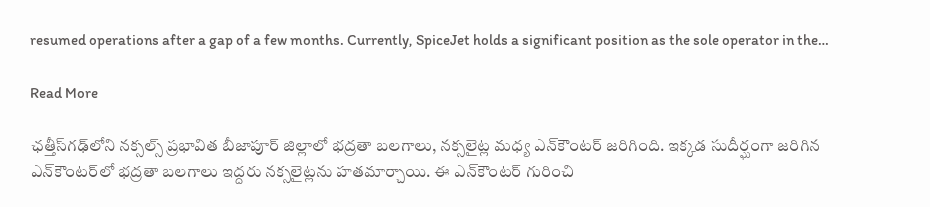resumed operations after a gap of a few months. Currently, SpiceJet holds a significant position as the sole operator in the…

Read More

ఛత్తీస్‌గఢ్‌లోని నక్సల్స్ ప్రభావిత బీజాపూర్ జిల్లాలో భద్రతా బలగాలు, నక్సలైట్ల మధ్య ఎన్‌కౌంటర్ జరిగింది. ఇక్కడ సుదీర్ఘంగా జరిగిన ఎన్‌కౌంటర్‌లో భద్రతా బలగాలు ఇద్దరు నక్సలైట్లను హతమార్చాయి. ఈ ఎన్‌కౌంటర్ గురించి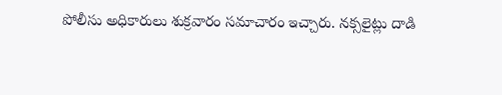పోలీసు అధికారులు శుక్రవారం సమాచారం ఇచ్చారు. నక్సలైట్లు దాడి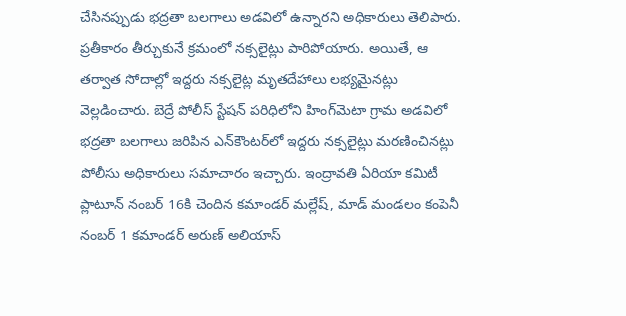చేసినప్పుడు భద్రతా బలగాలు అడవిలో ఉన్నారని అధికారులు తెలిపారు. ప్రతీకారం తీర్చుకునే క్రమంలో నక్సలైట్లు పారిపోయారు. అయితే, ఆ తర్వాత సోదాల్లో ఇద్దరు నక్సలైట్ల మృతదేహాలు లభ్యమైనట్లు వెల్లడించారు. బెద్రే పోలీస్ స్టేషన్ పరిధిలోని హింగ్‌మెటా గ్రామ అడవిలో భద్రతా బలగాలు జరిపిన ఎన్‌కౌంటర్‌లో ఇద్దరు నక్సలైట్లు మరణించినట్లు పోలీసు అధికారులు సమాచారం ఇచ్చారు. ఇంద్రావతి ఏరియా కమిటీ ప్లాటూన్ నంబర్ 16కి చెందిన కమాండర్ మల్లేష్, మాడ్ మండలం కంపెనీ నంబర్ 1 కమాండర్ అరుణ్ అలియాస్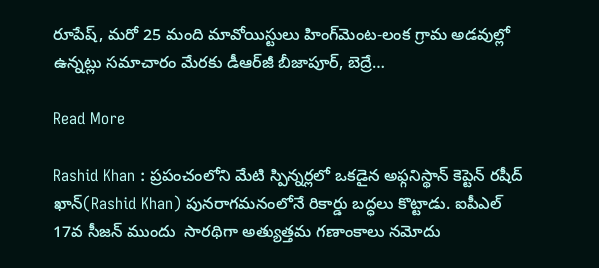రూపేష్, మరో 25 మంది మావోయిస్టులు హింగ్‌మెంట-లంక గ్రామ అడవుల్లో ఉన్నట్లు సమాచారం మేరకు డీఆర్‌జీ బీజాపూర్, బెద్రే…

Read More

Rashid Khan : ప్ర‌పంచంలోని మేటి స్పిన్న‌ర్ల‌లో ఒక‌డైన‌ అఫ్గ‌నిస్థాన్ కెప్టెన్ ర‌షీద్ ఖాన్(Rashid Khan) పున‌రాగ‌మ‌నంలోనే రికార్డు బ‌ద్ధ‌లు కొట్టాడు. ఐపీఎల్ 17వ సీజ‌న్ ముందు  సార‌థిగా అత్యుత్త‌మ గ‌ణాంకాలు న‌మోదు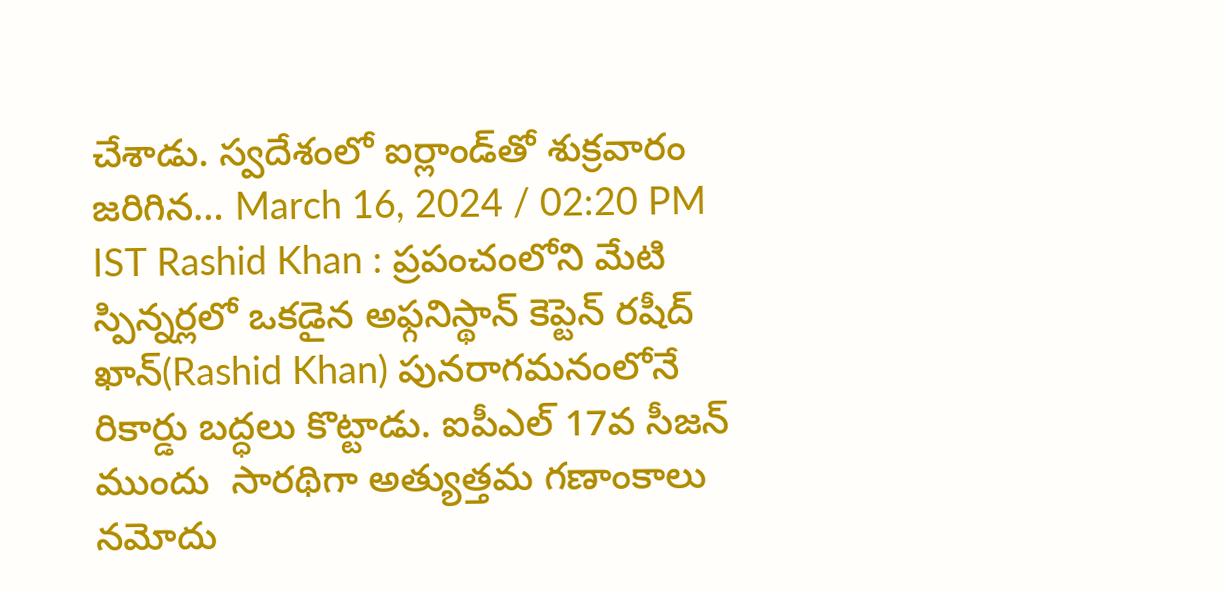చేశాడు. స్వ‌దేశంలో ఐర్లాండ్‌తో శుక్ర‌వారం జ‌రిగిన… March 16, 2024 / 02:20 PM IST Rashid Khan : ప్ర‌పంచంలోని మేటి స్పిన్న‌ర్ల‌లో ఒక‌డైన‌ అఫ్గ‌నిస్థాన్ కెప్టెన్ ర‌షీద్ ఖాన్(Rashid Khan) పున‌రాగ‌మ‌నంలోనే రికార్డు బ‌ద్ధ‌లు కొట్టాడు. ఐపీఎల్ 17వ సీజ‌న్ ముందు  సార‌థిగా అత్యుత్త‌మ గ‌ణాంకాలు న‌మోదు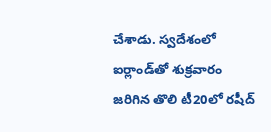చేశాడు. స్వ‌దేశంలో ఐర్లాండ్‌తో శుక్ర‌వారం జ‌రిగిన తొలి టీ20లో ర‌షీద్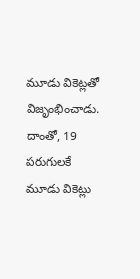మూడు వికెట్లతో విజృంభించాడు. దాంతో, 19 ప‌రుగుల‌కే మూడు వికెట్లు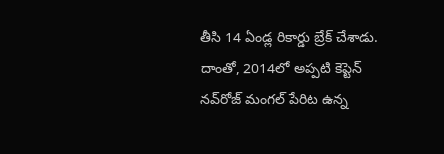తీసి 14 ఏండ్ల రికార్డు బ్రేక్ చేశాడు. దాంతో, 2014లో అప్ప‌టి కెప్టెన్ న‌వ్‌రోజ్ మంగ‌ల్ పేరిట ఉన్న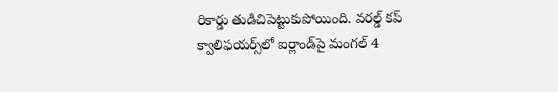రికార్డు తుడిచిపెట్టుకుపోయింది. వ‌ర‌ల్డ్ క‌ప్ క్వాలిఫ‌య‌ర్స్‌లో ఐర్లాండ్‌పై మంగ‌ల్ 4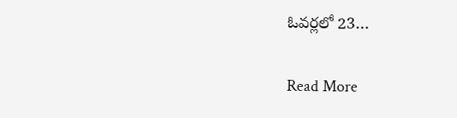ఓవ‌ర్ల‌లో 23…

Read More